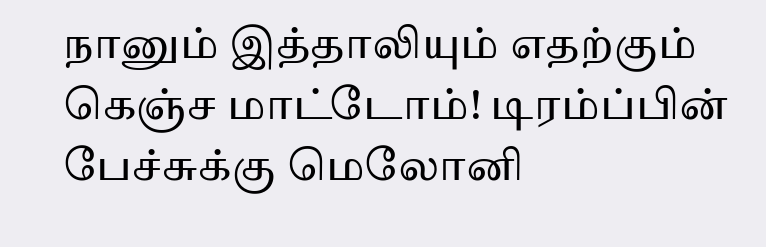நானும் இத்தாலியும் எதற்கும் கெஞ்ச மாட்டோம்! டிரம்ப்பின் பேச்சுக்கு மெலோனி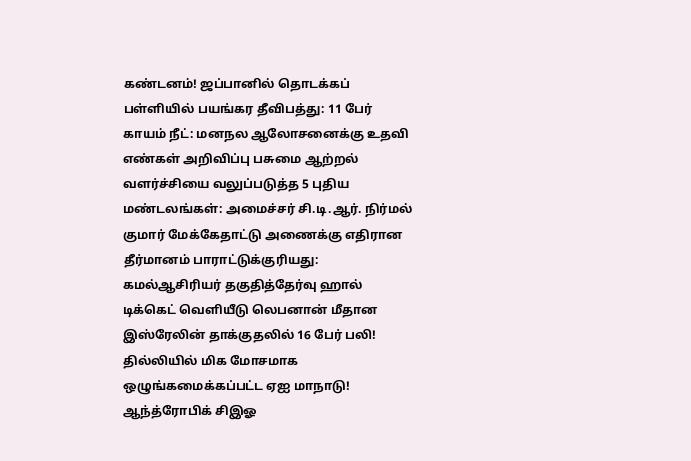கண்டனம்! ஜப்பானில் தொடக்கப் பள்ளியில் பயங்கர தீவிபத்து: 11 பேர் காயம் நீட்: மனநல ஆலோசனைக்கு உதவி எண்கள் அறிவிப்பு பசுமை ஆற்றல் வளர்ச்சியை வலுப்படுத்த 5 புதிய மண்டலங்கள்: அமைச்சர் சி.டி.ஆர். நிர்மல் குமார் மேக்கேதாட்டு அணைக்கு எதிரான தீர்மானம் பாராட்டுக்குரியது: கமல்ஆசிரியர் தகுதித்தேர்வு ஹால் டிக்கெட் வெளியீடு லெபனான் மீதான இஸ்ரேலின் தாக்குதலில் 16 பேர் பலி! தில்லியில் மிக மோசமாக ஒழுங்கமைக்கப்பட்ட ஏஐ மாநாடு! ஆந்த்ரோபிக் சிஇஓ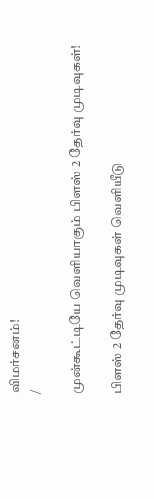விமர்சனம்!
/

முன்கூட்டியே வெளியாகும் பிளஸ் 2 தேர்வு முடிவுகள்!

பிளஸ் 2 தேர்வு முடிவுகள் வெளியீடு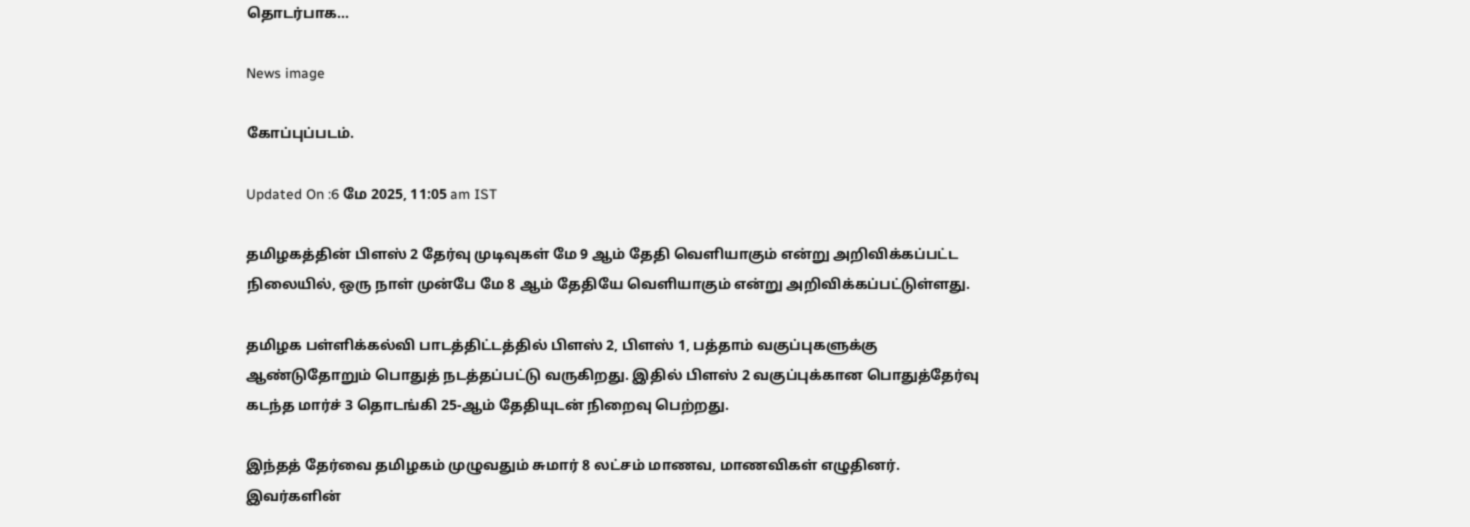தொடர்பாக...

News image

கோப்புப்படம்.

Updated On :6 மே 2025, 11:05 am IST

தமிழகத்தின் பிளஸ் 2 தேர்வு முடிவுகள் மே 9 ஆம் தேதி வெளியாகும் என்று அறிவிக்கப்பட்ட நிலையில், ஒரு நாள் முன்பே மே 8 ஆம் தேதியே வெளியாகும் என்று அறிவிக்கப்பட்டுள்ளது.

தமிழக பள்ளிக்கல்வி பாடத்திட்டத்தில் பிளஸ் 2, பிளஸ் 1, பத்தாம் வகுப்புகளுக்கு ஆண்டுதோறும் பொதுத் நடத்தப்பட்டு வருகிறது. இதில் பிளஸ் 2 வகுப்புக்கான பொதுத்தேர்வு கடந்த மார்ச் 3 தொடங்கி 25-ஆம் தேதியுடன் நிறைவு பெற்றது.

இந்தத் தேர்வை தமிழகம் முழுவதும் சுமார் 8 லட்சம் மாணவ, மாணவிகள் எழுதினர். இவர்களின்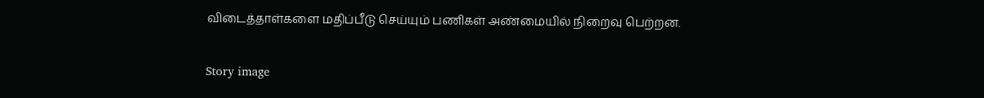விடைத்தாள்களை மதிப்பீடு செய்யும் பணிகள் அண்மையில் நிறைவு பெற்றன.

Story image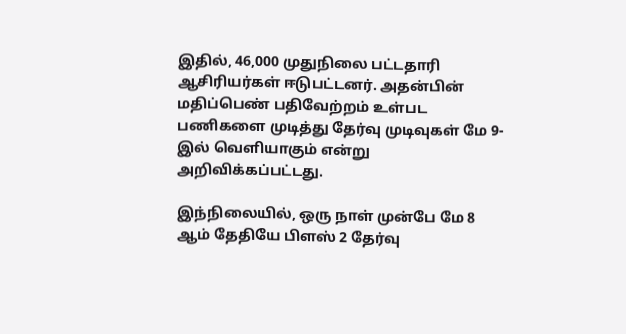இதில், 46,000 முதுநிலை பட்டதாரி ஆசிரியர்கள் ஈடுபட்டனர். அதன்பின் மதிப்பெண் பதிவேற்றம் உள்பட பணிகளை முடித்து தேர்வு முடிவுகள் மே 9-இல் வெளியாகும் என்று அறிவிக்கப்பட்டது.

இந்நிலையில், ஒரு நாள் முன்பே மே 8 ஆம் தேதியே பிளஸ் 2 தேர்வு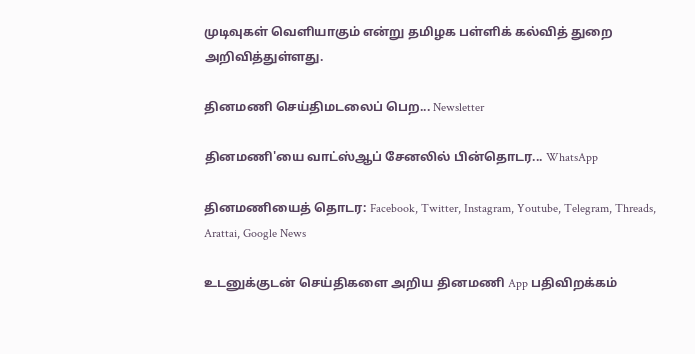முடிவுகள் வெளியாகும் என்று தமிழக பள்ளிக் கல்வித் துறை அறிவித்துள்ளது.

தினமணி செய்திமடலைப் பெற... Newsletter

தினமணி'யை வாட்ஸ்ஆப் சேனலில் பின்தொடர... WhatsApp

தினமணியைத் தொடர: Facebook, Twitter, Instagram, Youtube, Telegram, Threads, Arattai, Google News

உடனுக்குடன் செய்திகளை அறிய தினமணி App பதிவிறக்கம்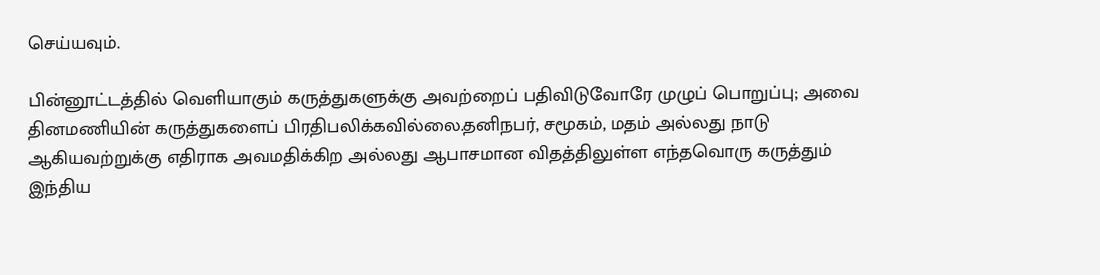செய்யவும்.

பின்னூட்டத்தில் வெளியாகும் கருத்துகளுக்கு அவற்றைப் பதிவிடுவோரே முழுப் பொறுப்பு; அவை தினமணியின் கருத்துகளைப் பிரதிபலிக்கவில்லை.தனிநபர், சமூகம், மதம் அல்லது நாடு ஆகியவற்றுக்கு எதிராக அவமதிக்கிற அல்லது ஆபாசமான விதத்திலுள்ள எந்தவொரு கருத்தும் இந்திய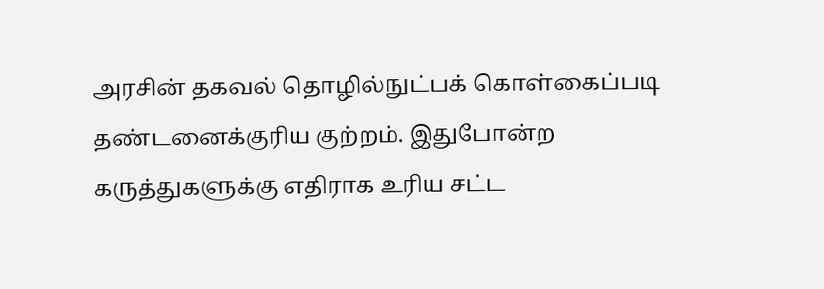அரசின் தகவல் தொழில்நுட்பக் கொள்கைப்படி தண்டனைக்குரிய குற்றம். இதுபோன்ற கருத்துகளுக்கு எதிராக உரிய சட்ட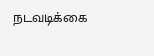நடவடிக்கை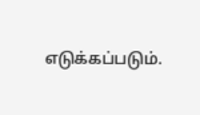எடுக்கப்படும்.